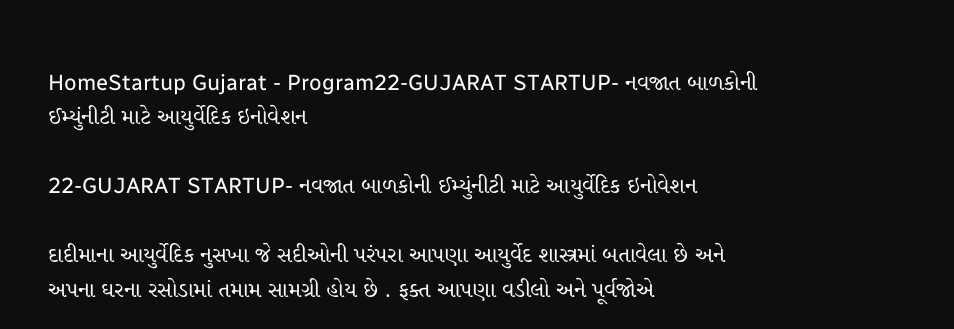HomeStartup Gujarat - Program22-GUJARAT STARTUP- નવજાત બાળકોની ઈમ્યુંનીટી માટે આયુર્વેદિક ઇનોવેશન

22-GUJARAT STARTUP- નવજાત બાળકોની ઈમ્યુંનીટી માટે આયુર્વેદિક ઇનોવેશન

દાદીમાના આયુર્વેદિક નુસખા જે સદીઓની પરંપરા આપણા આયુર્વેદ શાસ્ત્રમાં બતાવેલા છે અને અપના ઘરના રસોડામાં તમામ સામગ્રી હોય છે . ફક્ત આપણા વડીલો અને પૂર્વજોએ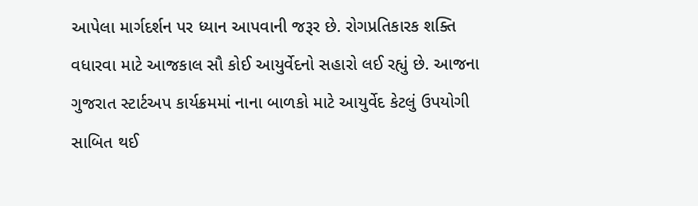આપેલા માર્ગદર્શન પર ધ્યાન આપવાની જરૂર છે. રોગપ્રતિકારક શક્તિ વધારવા માટે આજકાલ સૌ કોઈ આયુર્વેદનો સહારો લઈ રહ્યું છે. આજના ગુજરાત સ્ટાર્ટઅપ કાર્યક્રમમાં નાના બાળકો માટે આયુર્વેદ કેટલું ઉપયોગી સાબિત થઈ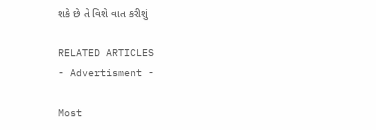શકે છે તે વિશે વાત કરીશું

RELATED ARTICLES
- Advertisment -

Most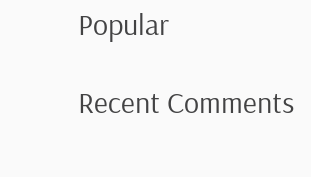Popular

Recent Comments